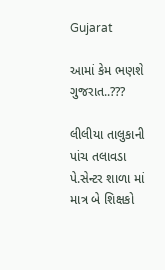Gujarat

આમાં કેમ ભણશે ગુજરાત..???

લીલીયા તાલુકાની પાંચ તલાવડા પે.સેન્ટર શાળા માં માત્ર બે શિક્ષકો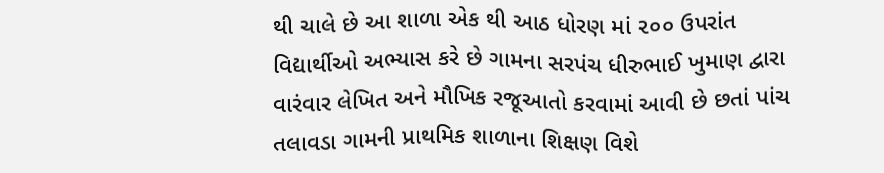થી ચાલે છે આ શાળા એક થી આઠ ધોરણ માં ૨૦૦ ઉપરાંત વિદ્યાર્થીઓ અભ્યાસ કરે છે ગામના સરપંચ ધીરુભાઈ ખુમાણ દ્વારા વારંવાર લેખિત અને મૌખિક રજૂઆતો કરવામાં આવી છે છતાં પાંચ તલાવડા ગામની પ્રાથમિક શાળાના શિક્ષણ વિશે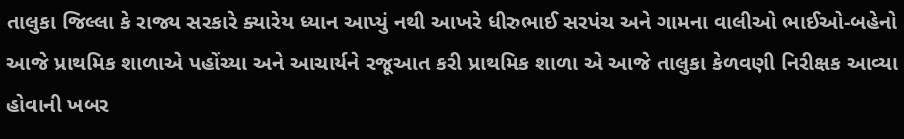તાલુકા જિલ્લા કે રાજ્ય સરકારે ક્યારેય ધ્યાન આપ્યું નથી આખરે ધીરુભાઈ સરપંચ અને ગામના વાલીઓ ભાઈઓ-બહેનો આજે પ્રાથમિક શાળાએ પહોંચ્યા અને આચાર્યને રજૂઆત કરી પ્રાથમિક શાળા એ આજે તાલુકા કેળવણી નિરીક્ષક આવ્યા હોવાની ખબર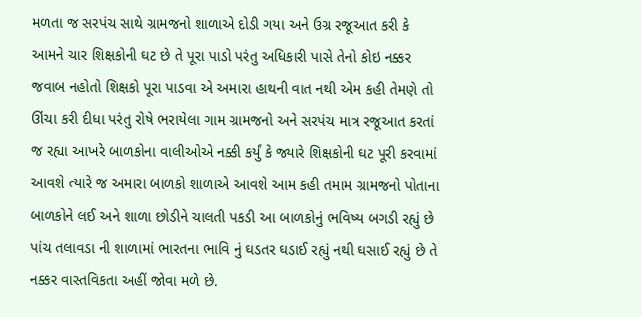મળતા જ સરપંચ સાથે ગ્રામજનો શાળાએ દોડી ગયા અને ઉગ્ર રજૂઆત કરી કે આમને ચાર શિક્ષકોની ઘટ છે તે પૂરા પાડો પરંતુ અધિકારી પાસે તેનો કોઇ નક્કર જવાબ નહોતો શિક્ષકો પૂરા પાડવા એ અમારા હાથની વાત નથી એમ કહી તેમણે તો ઊંચા કરી દીધા પરંતુ રોષે ભરાયેલા ગામ ગ્રામજનો અને સરપંચ માત્ર રજૂઆત કરતાં જ રહ્યા આખરે બાળકોના વાલીઓએ નક્કી કર્યું કે જ્યારે શિક્ષકોની ઘટ પૂરી કરવામાં આવશે ત્યારે જ અમારા બાળકો શાળાએ આવશે આમ કહી તમામ ગ્રામજનો પોતાના બાળકોને લઈ અને શાળા છોડીને ચાલતી પકડી આ બાળકોનું ભવિષ્ય બગડી રહ્યું છે પાંચ તલાવડા ની શાળામાં ભારતના ભાવિ નું ઘડતર ઘડાઈ રહ્યું નથી ઘસાઈ રહ્યું છે તે નક્કર વાસ્તવિકતા અહીં જોવા મળે છે.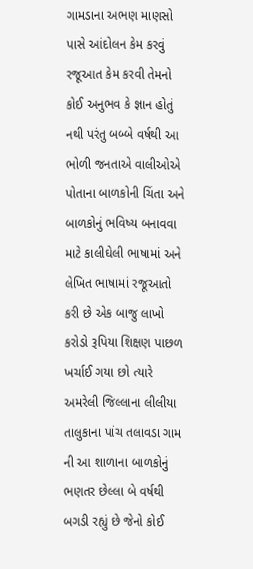ગામડાના અભણ માણસો પાસે આંદોલન કેમ કરવું રજૂઆત કેમ કરવી તેમનો કોઈ અનુભવ કે જ્ઞાન હોતું નથી પરંતુ બબ્બે વર્ષથી આ ભોળી જનતાએ વાલીઓએ પોતાના બાળકોની ચિંતા અને બાળકોનું ભવિષ્ય બનાવવા માટે કાલીઘેલી ભાષામાં અને લેખિત ભાષામાં રજૂઆતો કરી છે એક બાજુ લાખો કરોડો રૂપિયા શિક્ષણ પાછળ ખર્ચાઈ ગયા છો ત્યારે અમરેલી જિલ્લાના લીલીયા તાલુકાના પાંચ તલાવડા ગામ ની આ શાળાના બાળકોનું ભણતર છેલ્લા બે વર્ષથી બગડી રહ્યું છે જેનો કોઈ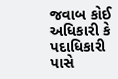જવાબ કોઈ અધિકારી કે પદાધિકારી પાસે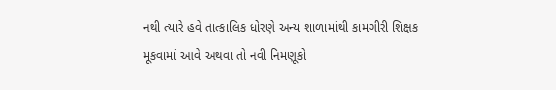નથી ત્યારે હવે તાત્કાલિક ધોરણે અન્ય શાળામાંથી કામગીરી શિક્ષક મૂકવામાં આવે અથવા તો નવી નિમણૂકો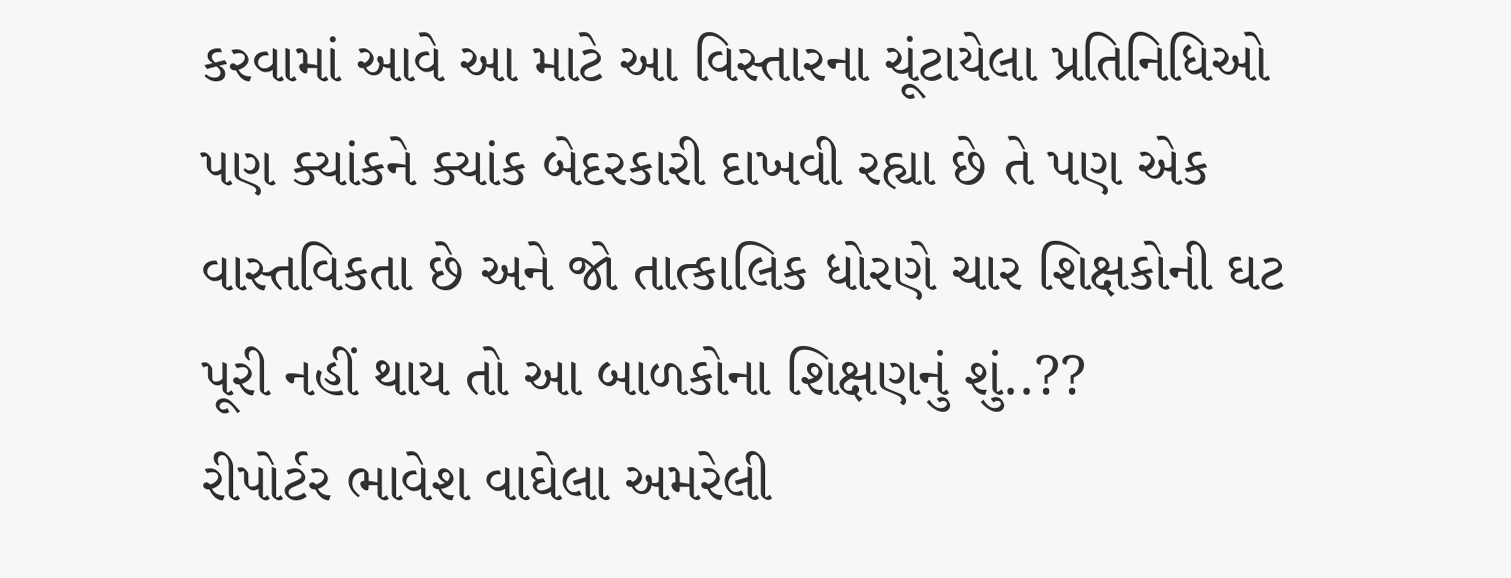કરવામાં આવે આ માટે આ વિસ્તારના ચૂંટાયેલા પ્રતિનિધિઓ પણ ક્યાંકને ક્યાંક બેદરકારી દાખવી રહ્યા છે તે પણ એક વાસ્તવિકતા છે અને જો તાત્કાલિક ધોરણે ચાર શિક્ષકોની ઘટ પૂરી નહીં થાય તો આ બાળકોના શિક્ષણનું શું..??
રીપોર્ટર ભાવેશ વાઘેલા અમરેલી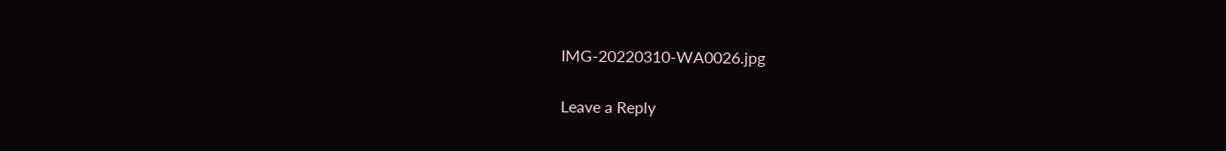IMG-20220310-WA0026.jpg

Leave a Reply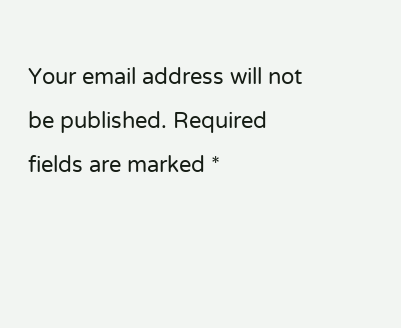Your email address will not be published. Required fields are marked *